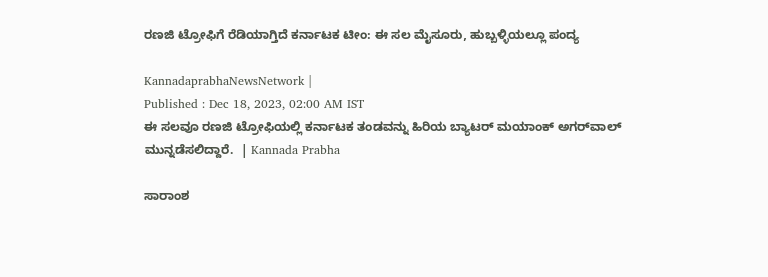ರಣಜಿ ಟ್ರೋಫಿಗೆ ರೆಡಿಯಾಗ್ತಿದೆ ಕರ್ನಾಟಕ ಟೀಂ: ಈ ಸಲ ಮೈಸೂರು, ಹುಬ್ಬಳ್ಳಿಯಲ್ಲೂ ಪಂದ್ಯ

KannadaprabhaNewsNetwork |
Published : Dec 18, 2023, 02:00 AM IST
ಈ ಸಲವೂ ರಣಜಿ ಟ್ರೋಫಿಯಲ್ಲಿ ಕರ್ನಾಟಕ ತಂಡವನ್ನು ಹಿರಿಯ ಬ್ಯಾಟರ್‌ ಮಯಾಂಕ್‌ ಅಗರ್‌ವಾಲ್‌ ಮುನ್ನಡೆಸಲಿದ್ದಾರೆ.  | Kannada Prabha

ಸಾರಾಂಶ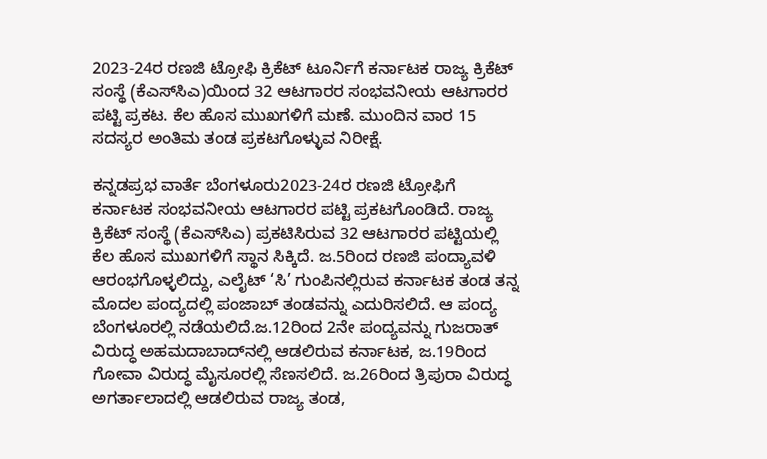2023-24ರ ರಣಜಿ ಟ್ರೋಫಿ ಕ್ರಿಕೆಟ್‌ ಟೂರ್ನಿಗೆ ಕರ್ನಾಟಕ ರಾಜ್ಯ ಕ್ರಿಕೆಟ್‌ ಸಂಸ್ಥೆ (ಕೆಎಸ್‌ಸಿಎ)ಯಿಂದ 32 ಆಟಗಾರರ ಸಂಭವನೀಯ ಆಟಗಾರರ ಪಟ್ಟಿ ಪ್ರಕಟ. ಕೆಲ ಹೊಸ ಮುಖಗಳಿಗೆ ಮಣೆ. ಮುಂದಿನ ವಾರ 15 ಸದಸ್ಯರ ಅಂತಿಮ ತಂಡ ಪ್ರಕಟಗೊಳ್ಳುವ ನಿರೀಕ್ಷೆ.

ಕನ್ನಡಪ್ರಭ ವಾರ್ತೆ ಬೆಂಗಳೂರು2023-24ರ ರಣಜಿ ಟ್ರೋಫಿಗೆ ಕರ್ನಾಟಕ ಸಂಭವನೀಯ ಆಟಗಾರರ ಪಟ್ಟಿ ಪ್ರಕಟಗೊಂಡಿದೆ. ರಾಜ್ಯ ಕ್ರಿಕೆಟ್‌ ಸಂಸ್ಥೆ (ಕೆಎಸ್‌ಸಿಎ) ಪ್ರಕಟಿಸಿರುವ 32 ಆಟಗಾರರ ಪಟ್ಟಿಯಲ್ಲಿ ಕೆಲ ಹೊಸ ಮುಖಗಳಿಗೆ ಸ್ಥಾನ ಸಿಕ್ಕಿದೆ. ಜ.5ರಿಂದ ರಣಜಿ ಪಂದ್ಯಾವಳಿ ಆರಂಭಗೊಳ್ಳಲಿದ್ದು, ಎಲೈಟ್‌ ‘ಸಿ’ ಗುಂಪಿನಲ್ಲಿರುವ ಕರ್ನಾಟಕ ತಂಡ ತನ್ನ ಮೊದಲ ಪಂದ್ಯದಲ್ಲಿ ಪಂಜಾಬ್‌ ತಂಡವನ್ನು ಎದುರಿಸಲಿದೆ. ಆ ಪಂದ್ಯ ಬೆಂಗಳೂರಲ್ಲಿ ನಡೆಯಲಿದೆ.ಜ.12ರಿಂದ 2ನೇ ಪಂದ್ಯವನ್ನು ಗುಜರಾತ್‌ ವಿರುದ್ಧ ಅಹಮದಾಬಾದ್‌ನಲ್ಲಿ ಆಡಲಿರುವ ಕರ್ನಾಟಕ, ಜ.19ರಿಂದ ಗೋವಾ ವಿರುದ್ಧ ಮೈಸೂರಲ್ಲಿ ಸೆಣಸಲಿದೆ. ಜ.26ರಿಂದ ತ್ರಿಪುರಾ ವಿರುದ್ಧ ಅಗರ್ತಾಲಾದಲ್ಲಿ ಆಡಲಿರುವ ರಾಜ್ಯ ತಂಡ,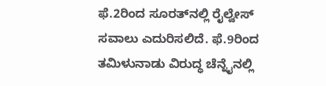ಫೆ.2ರಿಂದ ಸೂರತ್‌ನಲ್ಲಿ ರೈಲ್ವೇಸ್‌ ಸವಾಲು ಎದುರಿಸಲಿದೆ. ಫೆ.9ರಿಂದ ತಮಿಳುನಾಡು ವಿರುದ್ಧ ಚೆನ್ನೈನಲ್ಲಿ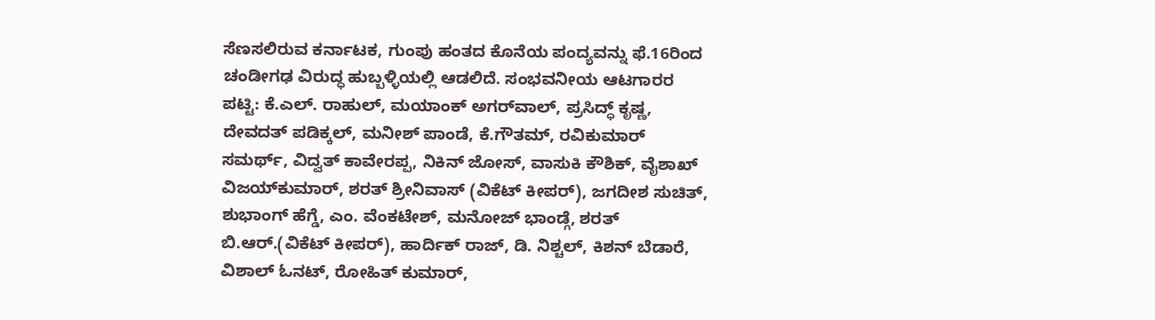ಸೆಣಸಲಿರುವ ಕರ್ನಾಟಕ, ಗುಂಪು ಹಂತದ ಕೊನೆಯ ಪಂದ್ಯವನ್ನು ಫೆ.16ರಿಂದ ಚಂಡೀಗಢ ವಿರುದ್ಧ ಹುಬ್ಬಳ್ಳಿಯಲ್ಲಿ ಆಡಲಿದೆ. ಸಂಭವನೀಯ ಆಟಗಾರರ ಪಟ್ಟಿ: ಕೆ.ಎಲ್‌. ರಾಹುಲ್‌, ಮಯಾಂಕ್‌ ಅಗರ್‌ವಾಲ್‌, ಪ್ರಸಿದ್ಧ್‌ ಕೃಷ್ಣ, ದೇವದತ್‌ ಪಡಿಕ್ಕಲ್‌, ಮನೀಶ್‌ ಪಾಂಡೆ, ಕೆ.ಗೌತಮ್‌, ರವಿಕುಮಾರ್‌ ಸಮರ್ಥ್‌, ವಿದ್ವತ್‌ ಕಾವೇರಪ್ಪ, ನಿಕಿನ್‌ ಜೋಸ್‌, ವಾಸುಕಿ ಕೌಶಿಕ್‌, ವೈಶಾಖ್‌ ವಿಜಯ್‌ಕುಮಾರ್‌, ಶರತ್‌ ಶ್ರೀನಿವಾಸ್‌ (ವಿಕೆಟ್‌ ಕೀಪರ್‌), ಜಗದೀಶ ಸುಚಿತ್‌, ಶುಭಾಂಗ್‌ ಹೆಗ್ಡೆ, ಎಂ. ವೆಂಕಟೇಶ್‌, ಮನೋಜ್‌ ಭಾಂಡ್ಗೆ, ಶರತ್‌ ಬಿ.ಆರ್‌.(ವಿಕೆಟ್‌ ಕೀಪರ್‌), ಹಾರ್ದಿಕ್‌ ರಾಜ್‌, ಡಿ. ನಿಶ್ಚಲ್‌, ಕಿಶನ್‌ ಬೆಡಾರೆ, ವಿಶಾಲ್‌ ಓನಟ್‌, ರೋಹಿತ್‌ ಕುಮಾರ್‌,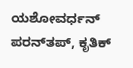ಯಶೋವರ್ಧನ್‌ ಪರನ್‌ತಪ್‌, ಕೃತಿಕ್‌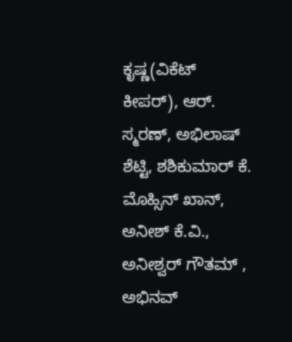ಕೃಷ್ಣ(ವಿಕೆಟ್‌ ಕೀಪರ್‌), ಆರ್‌. ಸ್ಮರಣ್‌, ಅಭಿಲಾಷ್‌ ಶೆಟ್ಟಿ, ಶಶಿಕುಮಾರ್‌ ಕೆ. ಮೊಹ್ಸಿನ್‌ ಖಾನ್‌, ಅನೀಶ್‌ ಕೆ.ವಿ., ಅನೀಶ್ವರ್‌ ಗೌತಮ್‌ , ಅಭಿನವ್‌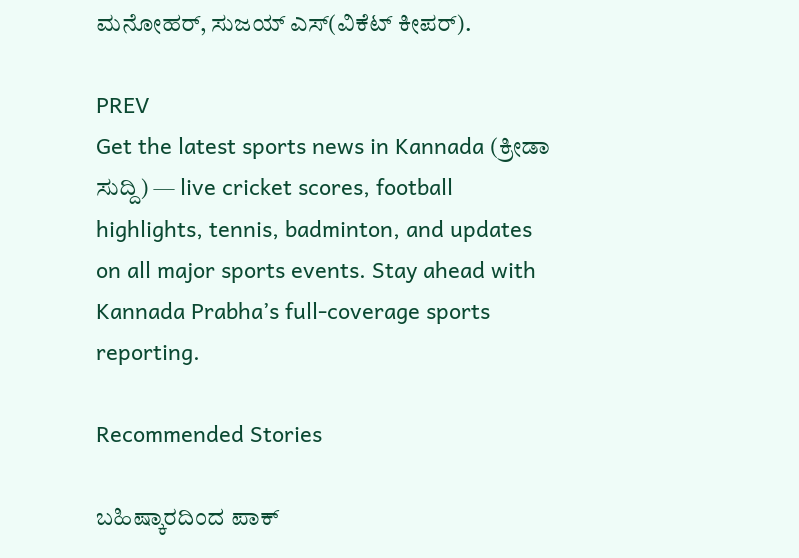ಮನೋಹರ್‌, ಸುಜಯ್‌ ಎಸ್‌(ವಿಕೆಟ್‌ ಕೀಪರ್‌).

PREV
Get the latest sports news in Kannada (ಕ್ರೀಡಾ ಸುದ್ದಿ) — live cricket scores, football highlights, tennis, badminton, and updates on all major sports events. Stay ahead with Kannada Prabha’s full-coverage sports reporting.

Recommended Stories

ಬಹಿಷ್ಕಾರದಿಂದ ಪಾಕ್‌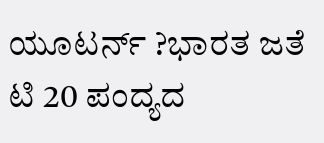ಯೂಟರ್ನ್‌ ?ಭಾರತ ಜತೆ ಟಿ 20 ಪಂದ್ಯದ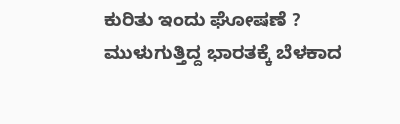ಕುರಿತು ಇಂದು ಘೋಷಣೆ ?
ಮುಳುಗುತ್ತಿದ್ದ ಭಾರತಕ್ಕೆ ಬೆಳಕಾದ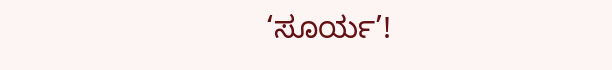‘ಸೂರ್ಯ’!